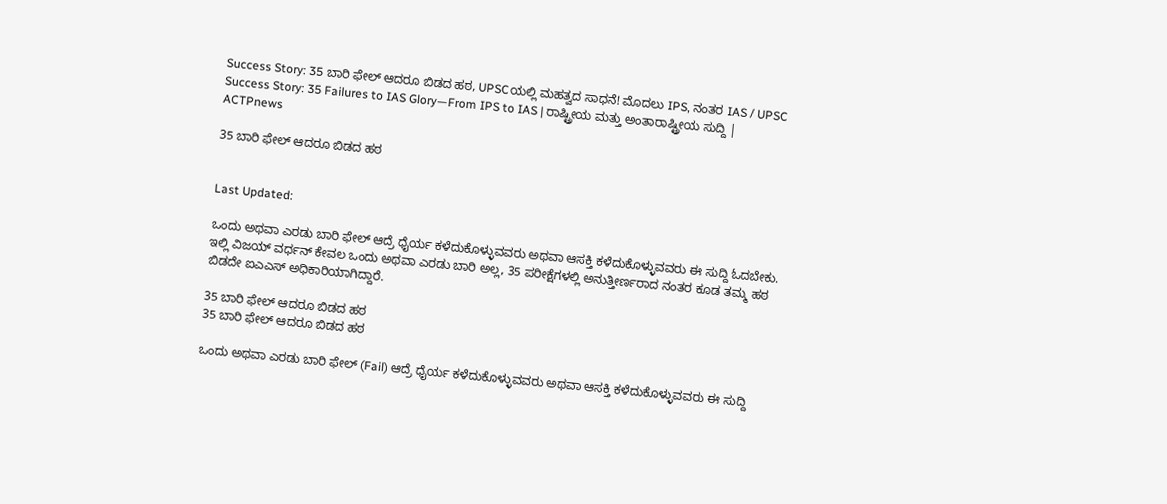Success Story: 35 ಬಾರಿ ಫೇಲ್ ಆದರೂ ಬಿಡದ ಹಠ, UPSCಯಲ್ಲಿ ಮಹತ್ವದ ಸಾಧನೆ! ಮೊದಲು IPS, ನಂತರ IAS / UPSC Success Story: 35 Failures to IAS Glory—From IPS to IAS | ರಾಷ್ಟ್ರೀಯ ಮತ್ತು ಅಂತಾರಾಷ್ಟ್ರೀಯ ಸುದ್ದಿ | ACTPnews

35 ಬಾರಿ ಫೇಲ್ ಆದರೂ ಬಿಡದ ಹಠ


Last Updated:

ಒಂದು ಅಥವಾ ಎರಡು ಬಾರಿ ಫೇಲ್ ಆದ್ರೆ ಧೈರ್ಯ ಕಳೆದುಕೊಳ್ಳುವವರು ಅಥವಾ ಆಸಕ್ತಿ ಕಳೆದುಕೊಳ್ಳುವವರು ಈ ಸುದ್ದಿ ಓದಬೇಕು. ಇಲ್ಲಿ ವಿಜಯ್ ವರ್ಧನ್ ಕೇವಲ ಒಂದು ಅಥವಾ ಎರಡು ಬಾರಿ ಅಲ್ಲ, 35 ಪರೀಕ್ಷೆಗಳಲ್ಲಿ ಅನುತ್ತೀರ್ಣರಾದ ನಂತರ ಕೂಡ ತಮ್ಮ ಹಠ ಬಿಡದೇ ಐಎಎಸ್ ಅಧಿಕಾರಿಯಾಗಿದ್ದಾರೆ.

35 ಬಾರಿ ಫೇಲ್ ಆದರೂ ಬಿಡದ ಹಠ
35 ಬಾರಿ ಫೇಲ್ ಆದರೂ ಬಿಡದ ಹಠ

ಒಂದು ಅಥವಾ ಎರಡು ಬಾರಿ ಫೇಲ್ (Fail) ಆದ್ರೆ ಧೈರ್ಯ ಕಳೆದುಕೊಳ್ಳುವವರು ಅಥವಾ ಆಸಕ್ತಿ ಕಳೆದುಕೊಳ್ಳುವವರು ಈ ಸುದ್ದಿ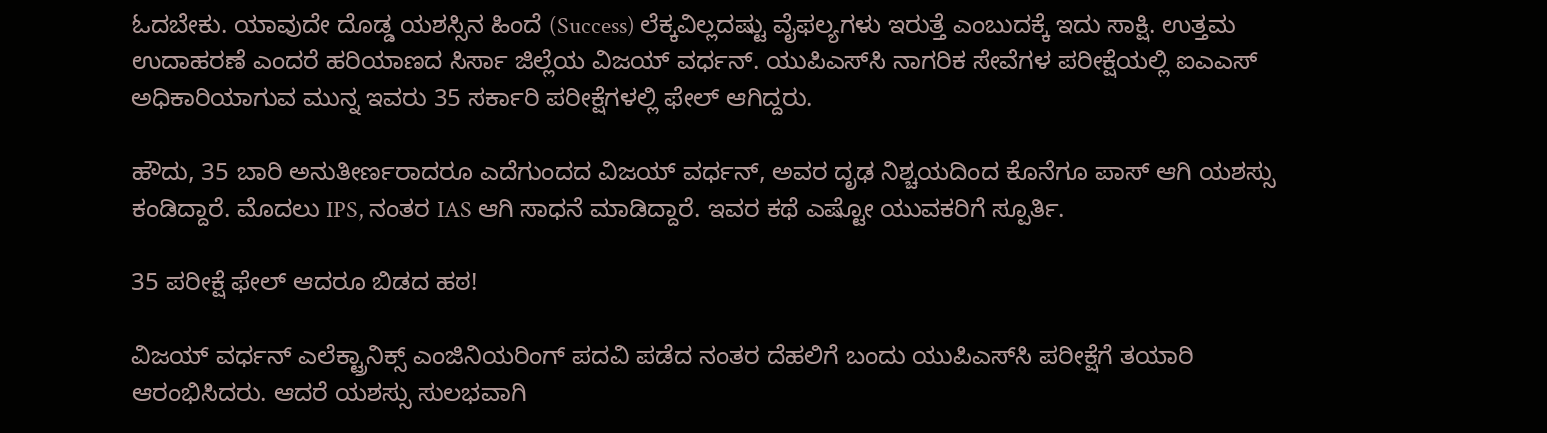ಓದಬೇಕು. ಯಾವುದೇ ದೊಡ್ಡ ಯಶಸ್ಸಿನ ಹಿಂದೆ (Success) ಲೆಕ್ಕವಿಲ್ಲದಷ್ಟು ವೈಫಲ್ಯಗಳು ಇರುತ್ತೆ ಎಂಬುದಕ್ಕೆ ಇದು ಸಾಕ್ಷಿ. ಉತ್ತಮ ಉದಾಹರಣೆ ಎಂದರೆ ಹರಿಯಾಣದ ಸಿರ್ಸಾ ಜಿಲ್ಲೆಯ ವಿಜಯ್ ವರ್ಧನ್. ಯುಪಿಎಸ್‌ಸಿ ನಾಗರಿಕ ಸೇವೆಗಳ ಪರೀಕ್ಷೆಯಲ್ಲಿ ಐಎಎಸ್ ಅಧಿಕಾರಿಯಾಗುವ ಮುನ್ನ ಇವರು 35 ಸರ್ಕಾರಿ ಪರೀಕ್ಷೆಗಳಲ್ಲಿ ಫೇಲ್ ಆಗಿದ್ದರು.

ಹೌದು, 35 ಬಾರಿ ಅನುತೀರ್ಣರಾದರೂ ಎದೆಗುಂದದ ವಿಜಯ್ ವರ್ಧನ್, ಅವರ ದೃಢ ನಿಶ್ಚಯದಿಂದ ಕೊನೆಗೂ ಪಾಸ್ ಆಗಿ ಯಶಸ್ಸು ಕಂಡಿದ್ದಾರೆ. ಮೊದಲು IPS, ನಂತರ IAS ಆಗಿ ಸಾಧನೆ ಮಾಡಿದ್ದಾರೆ. ಇವರ ಕಥೆ ಎಷ್ಟೋ ಯುವಕರಿಗೆ ಸ್ಪೂರ್ತಿ.

35 ಪರೀಕ್ಷೆ ಫೇಲ್ ಆದರೂ ಬಿಡದ ಹಠ!

ವಿಜಯ್ ವರ್ಧನ್ ಎಲೆಕ್ಟ್ರಾನಿಕ್ಸ್ ಎಂಜಿನಿಯರಿಂಗ್ ಪದವಿ ಪಡೆದ ನಂತರ ದೆಹಲಿಗೆ ಬಂದು ಯುಪಿಎಸ್‌ಸಿ ಪರೀಕ್ಷೆಗೆ ತಯಾರಿ ಆರಂಭಿಸಿದರು. ಆದರೆ ಯಶಸ್ಸು ಸುಲಭವಾಗಿ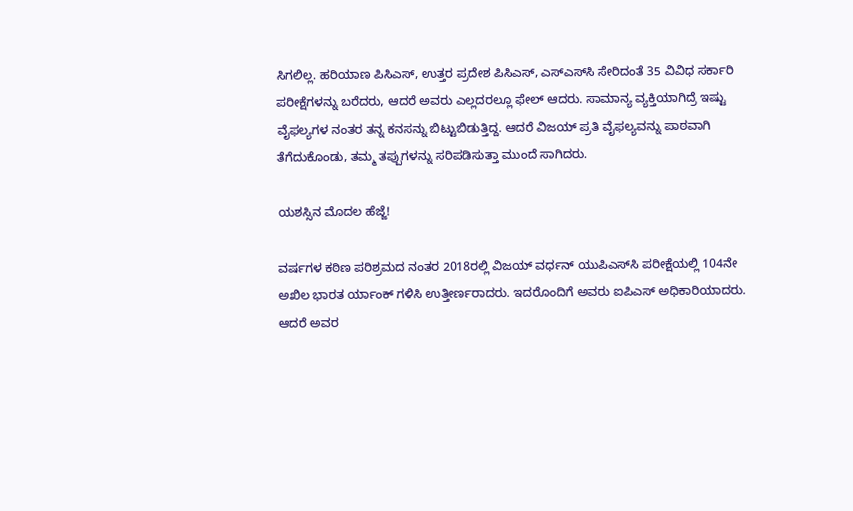ಸಿಗಲಿಲ್ಲ. ಹರಿಯಾಣ ಪಿಸಿಎಸ್, ಉತ್ತರ ಪ್ರದೇಶ ಪಿಸಿಎಸ್, ಎಸ್‌ಎಸ್‌ಸಿ ಸೇರಿದಂತೆ 35 ವಿವಿಧ ಸರ್ಕಾರಿ ಪರೀಕ್ಷೆಗಳನ್ನು ಬರೆದರು, ಆದರೆ ಅವರು ಎಲ್ಲದರಲ್ಲೂ ಫೇಲ್ ಆದರು. ಸಾಮಾನ್ಯ ವ್ಯಕ್ತಿಯಾಗಿದ್ರೆ ಇಷ್ಟು ವೈಫಲ್ಯಗಳ ನಂತರ ತನ್ನ ಕನಸನ್ನು ಬಿಟ್ಟುಬಿಡುತ್ತಿದ್ದ. ಆದರೆ ವಿಜಯ್ ಪ್ರತಿ ವೈಫಲ್ಯವನ್ನು ಪಾಠವಾಗಿ ತೆಗೆದುಕೊಂಡು, ತಮ್ಮ ತಪ್ಪುಗಳನ್ನು ಸರಿಪಡಿಸುತ್ತಾ ಮುಂದೆ ಸಾಗಿದರು.

ಯಶಸ್ಸಿನ ಮೊದಲ ಹೆಜ್ಜೆ!

ವರ್ಷಗಳ ಕಠಿಣ ಪರಿಶ್ರಮದ ನಂತರ 2018ರಲ್ಲಿ ವಿಜಯ್ ವರ್ಧನ್ ಯುಪಿಎಸ್‌ಸಿ ಪರೀಕ್ಷೆಯಲ್ಲಿ 104ನೇ ಅಖಿಲ ಭಾರತ ರ್ಯಾಂಕ್ ಗಳಿಸಿ ಉತ್ತೀರ್ಣರಾದರು. ಇದರೊಂದಿಗೆ ಅವರು ಐಪಿಎಸ್ ಅಧಿಕಾರಿಯಾದರು. ಆದರೆ ಅವರ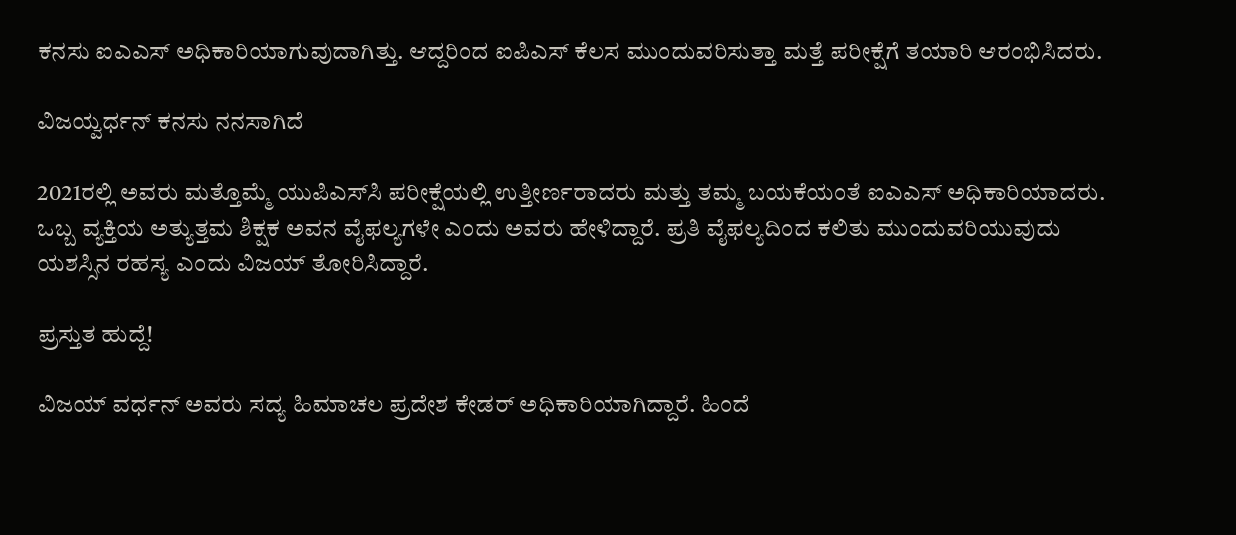ಕನಸು ಐಎಎಸ್ ಅಧಿಕಾರಿಯಾಗುವುದಾಗಿತ್ತು. ಆದ್ದರಿಂದ ಐಪಿಎಸ್ ಕೆಲಸ ಮುಂದುವರಿಸುತ್ತಾ ಮತ್ತೆ ಪರೀಕ್ಷೆಗೆ ತಯಾರಿ ಆರಂಭಿಸಿದರು.

ವಿಜಯ್ವರ್ಧನ್ ಕನಸು ನನಸಾಗಿದೆ

2021ರಲ್ಲಿ ಅವರು ಮತ್ತೊಮ್ಮೆ ಯುಪಿಎಸ್‌ಸಿ ಪರೀಕ್ಷೆಯಲ್ಲಿ ಉತ್ತೀರ್ಣರಾದರು ಮತ್ತು ತಮ್ಮ ಬಯಕೆಯಂತೆ ಐಎಎಸ್ ಅಧಿಕಾರಿಯಾದರು. ಒಬ್ಬ ವ್ಯಕ್ತಿಯ ಅತ್ಯುತ್ತಮ ಶಿಕ್ಷಕ ಅವನ ವೈಫಲ್ಯಗಳೇ ಎಂದು ಅವರು ಹೇಳಿದ್ದಾರೆ. ಪ್ರತಿ ವೈಫಲ್ಯದಿಂದ ಕಲಿತು ಮುಂದುವರಿಯುವುದು ಯಶಸ್ಸಿನ ರಹಸ್ಯ ಎಂದು ವಿಜಯ್ ತೋರಿಸಿದ್ದಾರೆ.

ಪ್ರಸ್ತುತ ಹುದ್ದೆ!

ವಿಜಯ್ ವರ್ಧನ್ ಅವರು ಸದ್ಯ ಹಿಮಾಚಲ ಪ್ರದೇಶ ಕೇಡರ್ ಅಧಿಕಾರಿಯಾಗಿದ್ದಾರೆ. ಹಿಂದೆ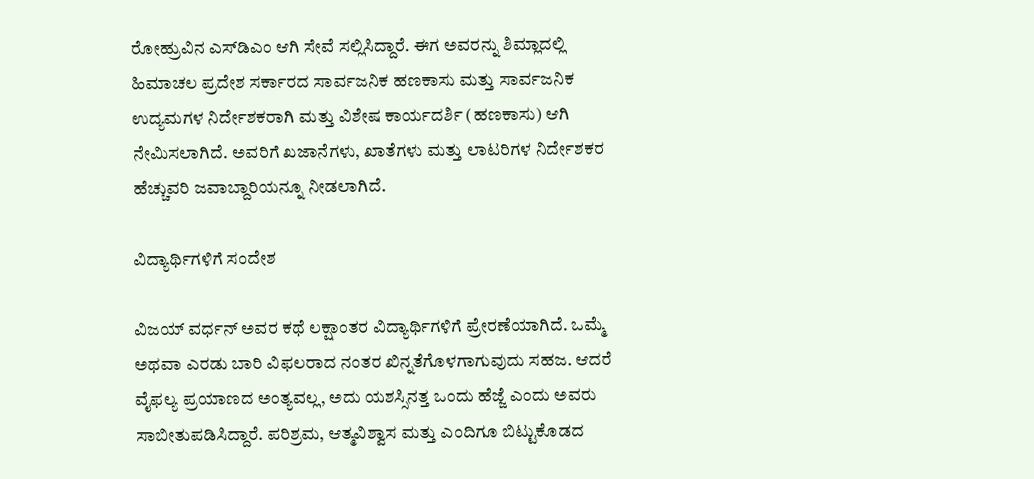ರೋಹ್ರುವಿನ ಎಸ್‌ಡಿಎಂ ಆಗಿ ಸೇವೆ ಸಲ್ಲಿಸಿದ್ದಾರೆ. ಈಗ ಅವರನ್ನು ಶಿಮ್ಲಾದಲ್ಲಿ ಹಿಮಾಚಲ ಪ್ರದೇಶ ಸರ್ಕಾರದ ಸಾರ್ವಜನಿಕ ಹಣಕಾಸು ಮತ್ತು ಸಾರ್ವಜನಿಕ ಉದ್ಯಮಗಳ ನಿರ್ದೇಶಕರಾಗಿ ಮತ್ತು ವಿಶೇಷ ಕಾರ್ಯದರ್ಶಿ (ಹಣಕಾಸು) ಆಗಿ ನೇಮಿಸಲಾಗಿದೆ. ಅವರಿಗೆ ಖಜಾನೆಗಳು, ಖಾತೆಗಳು ಮತ್ತು ಲಾಟರಿಗಳ ನಿರ್ದೇಶಕರ ಹೆಚ್ಚುವರಿ ಜವಾಬ್ದಾರಿಯನ್ನೂ ನೀಡಲಾಗಿದೆ.

ವಿದ್ಯಾರ್ಥಿಗಳಿಗೆ ಸಂದೇಶ

ವಿಜಯ್ ವರ್ಧನ್ ಅವರ ಕಥೆ ಲಕ್ಷಾಂತರ ವಿದ್ಯಾರ್ಥಿಗಳಿಗೆ ಪ್ರೇರಣೆಯಾಗಿದೆ. ಒಮ್ಮೆ ಅಥವಾ ಎರಡು ಬಾರಿ ವಿಫಲರಾದ ನಂತರ ಖಿನ್ನತೆಗೊಳಗಾಗುವುದು ಸಹಜ. ಆದರೆ ವೈಫಲ್ಯ ಪ್ರಯಾಣದ ಅಂತ್ಯವಲ್ಲ, ಅದು ಯಶಸ್ಸಿನತ್ತ ಒಂದು ಹೆಜ್ಜೆ ಎಂದು ಅವರು ಸಾಬೀತುಪಡಿಸಿದ್ದಾರೆ. ಪರಿಶ್ರಮ, ಆತ್ಮವಿಶ್ವಾಸ ಮತ್ತು ಎಂದಿಗೂ ಬಿಟ್ಟುಕೊಡದ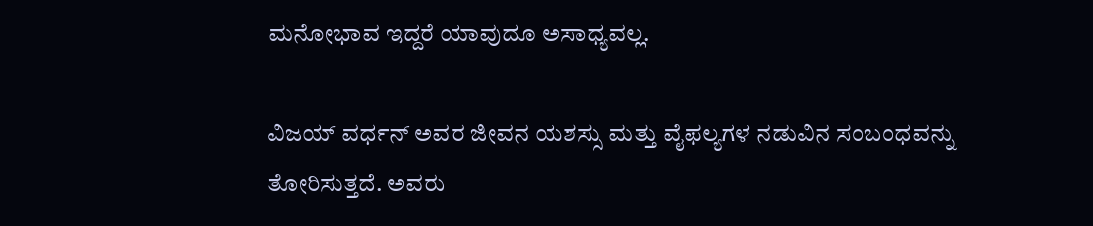ಮನೋಭಾವ ಇದ್ದರೆ ಯಾವುದೂ ಅಸಾಧ್ಯವಲ್ಲ.

ವಿಜಯ್ ವರ್ಧನ್ ಅವರ ಜೀವನ ಯಶಸ್ಸು ಮತ್ತು ವೈಫಲ್ಯಗಳ ನಡುವಿನ ಸಂಬಂಧವನ್ನು ತೋರಿಸುತ್ತದೆ. ಅವರು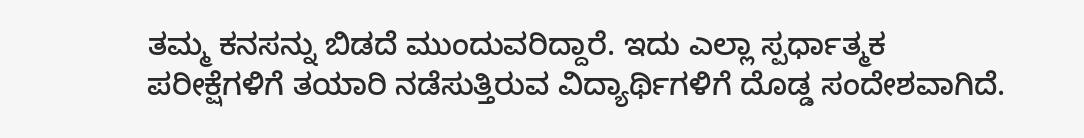ತಮ್ಮ ಕನಸನ್ನು ಬಿಡದೆ ಮುಂದುವರಿದ್ದಾರೆ. ಇದು ಎಲ್ಲಾ ಸ್ಪರ್ಧಾತ್ಮಕ ಪರೀಕ್ಷೆಗಳಿಗೆ ತಯಾರಿ ನಡೆಸುತ್ತಿರುವ ವಿದ್ಯಾರ್ಥಿಗಳಿಗೆ ದೊಡ್ಡ ಸಂದೇಶವಾಗಿದೆ.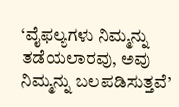‘ವೈಫಲ್ಯಗಳು ನಿಮ್ಮನ್ನು ತಡೆಯಲಾರವು, ಅವು ನಿಮ್ಮನ್ನು ಬಲಪಡಿಸುತ್ತವೆ’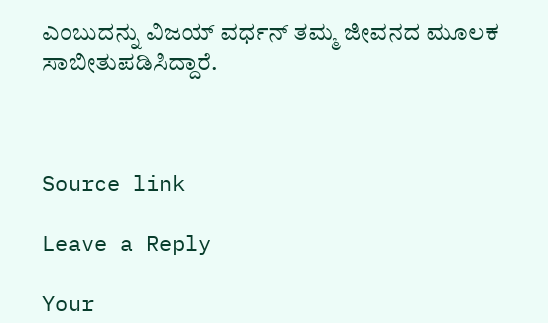ಎಂಬುದನ್ನು ವಿಜಯ್ ವರ್ಧನ್ ತಮ್ಮ ಜೀವನದ ಮೂಲಕ ಸಾಬೀತುಪಡಿಸಿದ್ದಾರೆ.



Source link

Leave a Reply

Your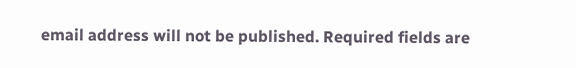email address will not be published. Required fields are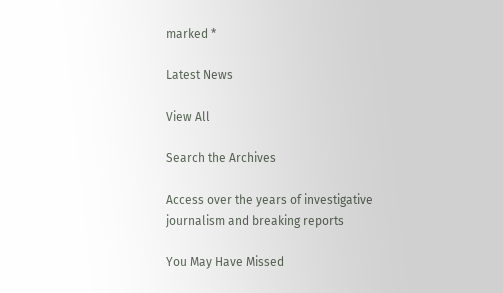marked *

Latest News

View All

Search the Archives

Access over the years of investigative journalism and breaking reports

You May Have Missed